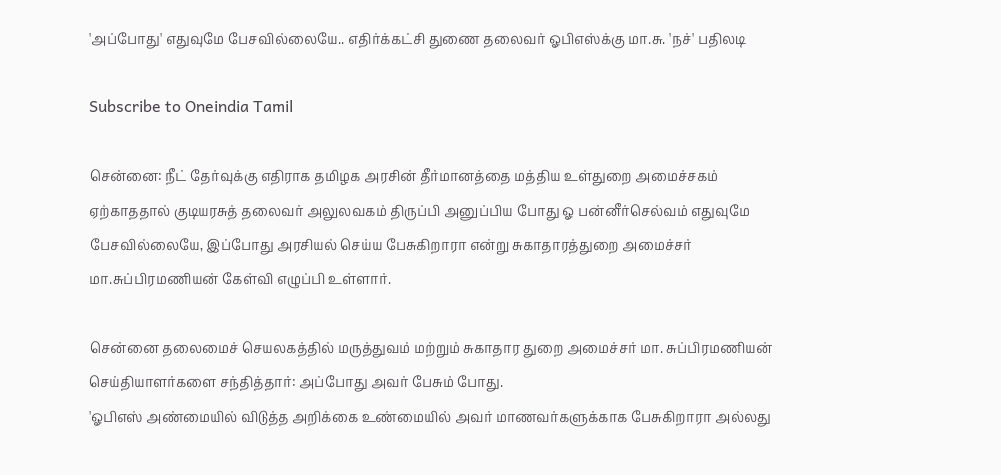'அப்போது' எதுவுமே பேசவில்லையே.. எதிர்க்கட்சி துணை தலைவர் ஓபிஎஸ்க்கு மா.சு. 'நச்' பதிலடி

Subscribe to Oneindia Tamil

சென்னை: நீட் தேர்வுக்கு எதிராக தமிழக அரசின் தீர்மானத்தை மத்திய உள்துறை அமைச்சகம் ஏற்காததால் குடியரசுத் தலைவர் அலுலவகம் திருப்பி அனுப்பிய போது ஓ பன்னீர்செல்வம் எதுவுமே பேசவில்லையே, இப்போது அரசியல் செய்ய பேசுகிறாரா என்று சுகாதாரத்துறை அமைச்சர் மா.சுப்பிரமணியன் கேள்வி எழுப்பி உள்ளார்.

சென்னை தலைமைச் செயலகத்தில் மருத்துவம் மற்றும் சுகாதார துறை அமைச்சர் மா. சுப்பிரமணியன் செய்தியாளர்களை சந்தித்தார்: அப்போது அவர் பேசும் போது.
'ஓபிஎஸ் அண்மையில் விடுத்த அறிக்கை உண்மையில் அவர் மாணவர்களுக்காக பேசுகிறாரா அல்லது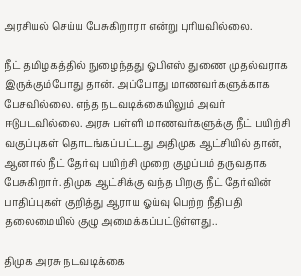அரசியல் செய்ய பேசுகிறாரா என்று புரியவில்லை.

நீட் தமிழகத்தில் நுழைந்தது ஓபிஎஸ் துணை முதல்வராக இருக்கும்போது தான். அப்போது மாணவர்களுக்காக பேசவில்லை. எந்த நடவடிக்கையிலும் அவர் ஈடுபடவில்லை. அரசு பள்ளி மாணவர்களுக்கு நீட் பயிற்சி வகுப்புகள் தொடங்கப்பட்டது அதிமுக ஆட்சியில் தான், ஆனால் நீட் தேர்வு பயிற்சி முறை குழப்பம் தருவதாக பேசுகிறார். திமுக ஆட்சிக்கு வந்த பிறகு நீட் தேர்வின் பாதிப்புகள் குறித்து ஆராய ஓய்வு பெற்ற நீதிபதி தலைமையில் குழு அமைக்கப்பட்டுள்ளது..

திமுக அரசு நடவடிக்கை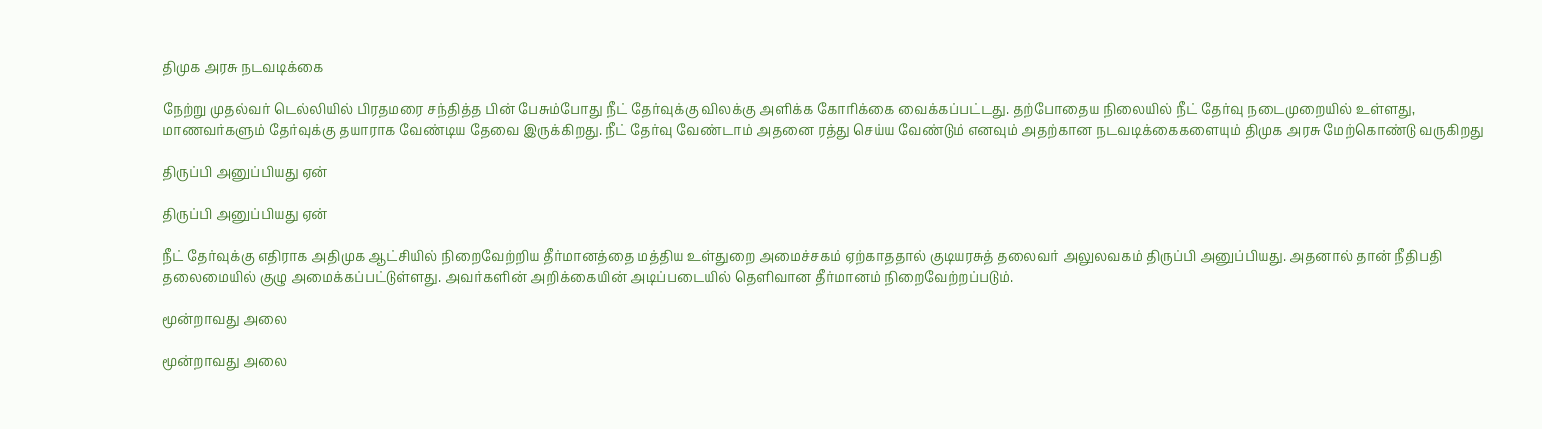திமுக அரசு நடவடிக்கை

நேற்று முதல்வர் டெல்லியில் பிரதமரை சந்தித்த பின் பேசும்போது நீட் தேர்வுக்கு விலக்கு அளிக்க கோரிக்கை வைக்கப்பட்டது. தற்போதைய நிலையில் நீட் தேர்வு நடைமுறையில் உள்ளது, மாணவர்களும் தேர்வுக்கு தயாராக வேண்டிய தேவை இருக்கிறது. நீட் தேர்வு வேண்டாம் அதனை ரத்து செய்ய வேண்டும் எனவும் அதற்கான நடவடிக்கைகளையும் திமுக அரசு மேற்கொண்டு வருகிறது

திருப்பி அனுப்பியது ஏன்

திருப்பி அனுப்பியது ஏன்

நீட் தேர்வுக்கு எதிராக அதிமுக ஆட்சியில் நிறைவேற்றிய தீர்மானத்தை மத்திய உள்துறை அமைச்சகம் ஏற்காததால் குடியரசுத் தலைவர் அலுலவகம் திருப்பி அனுப்பியது. அதனால் தான் நீதிபதி தலைமையில் குழு அமைக்கப்பட்டுள்ளது. அவர்களின் அறிக்கையின் அடிப்படையில் தெளிவான தீர்மானம் நிறைவேற்றப்படும்.

மூன்றாவது அலை

மூன்றாவது அலை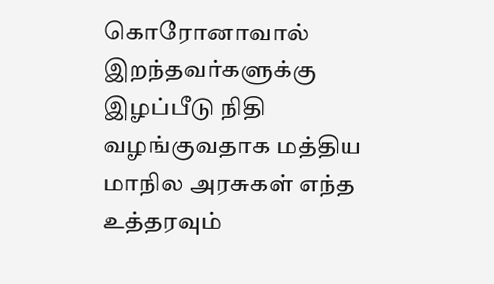கொரோனாவால் இறந்தவர்களுக்கு இழப்பீடு நிதி வழங்குவதாக மத்திய மாநில அரசுகள் எந்த உத்தரவும்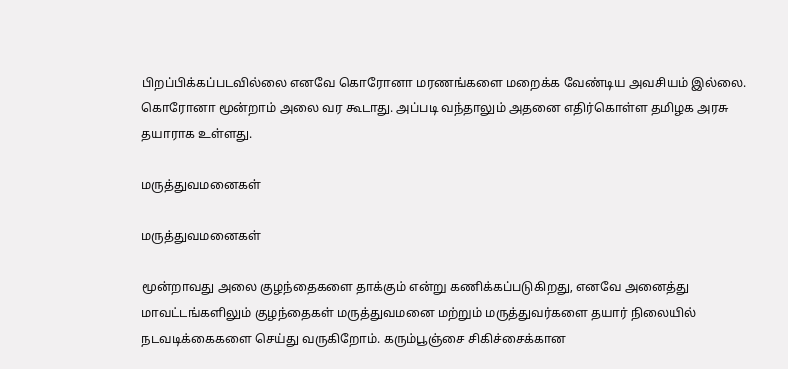பிறப்பிக்கப்படவில்லை எனவே கொரோனா மரணங்களை மறைக்க வேண்டிய அவசியம் இல்லை. கொரோனா மூன்றாம் அலை வர கூடாது. அப்படி வந்தாலும் அதனை எதிர்கொள்ள தமிழக அரசு தயாராக உள்ளது.

மருத்துவமனைகள்

மருத்துவமனைகள்

மூன்றாவது அலை குழந்தைகளை தாக்கும் என்று கணிக்கப்படுகிறது, எனவே அனைத்து மாவட்டங்களிலும் குழந்தைகள் மருத்துவமனை மற்றும் மருத்துவர்களை தயார் நிலையில் நடவடிக்கைகளை செய்து வருகிறோம். கரும்பூஞ்சை சிகிச்சைக்கான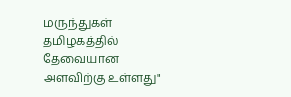மருந்துகள் தமிழகத்தில் தேவையான அளவிற்கு உள்ளது"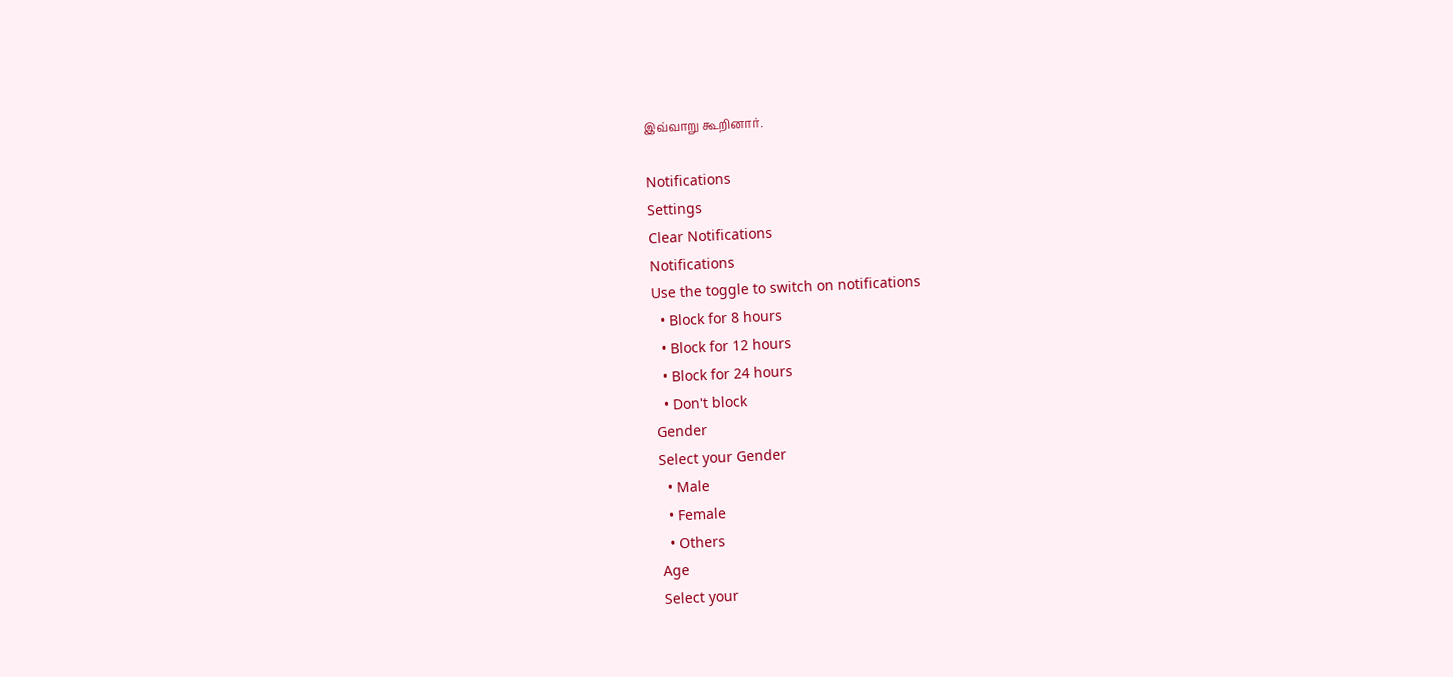இவ்வாறு கூறினார்.

Notifications
Settings
Clear Notifications
Notifications
Use the toggle to switch on notifications
  • Block for 8 hours
  • Block for 12 hours
  • Block for 24 hours
  • Don't block
Gender
Select your Gender
  • Male
  • Female
  • Others
Age
Select your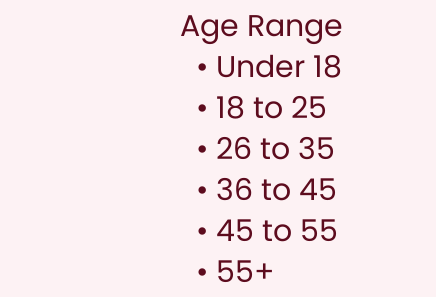Age Range
  • Under 18
  • 18 to 25
  • 26 to 35
  • 36 to 45
  • 45 to 55
  • 55+